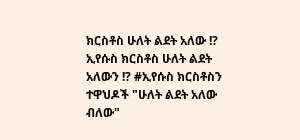ክርስቶስ ሁለት ልደት አለው !?
ኢየሱስ ክርስቶስ ሁለት ልደት አለውን !? #ኢየሱስ ክርስቶስን ተዋህዶች "ሁለት ልደት አለው ብለው"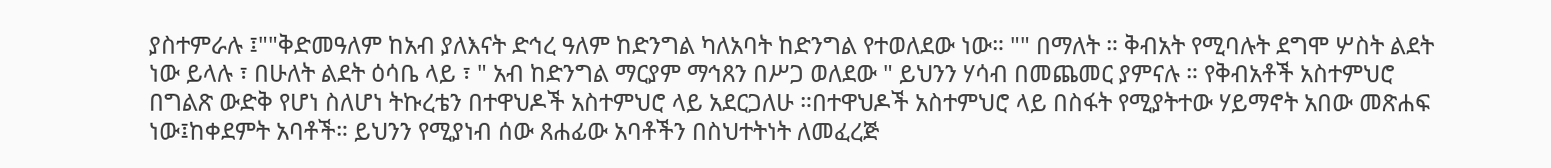ያስተምራሉ ፤""ቅድመዓለም ከአብ ያለእናት ድኅረ ዓለም ከድንግል ካለአባት ከድንግል የተወለደው ነው። "" በማለት ። ቅብአት የሚባሉት ደግሞ ሦስት ልደት ነው ይላሉ ፣ በሁለት ልደት ዕሳቤ ላይ ፣ " አብ ከድንግል ማርያም ማኅጸን በሥጋ ወለደው " ይህንን ሃሳብ በመጨመር ያምናሉ ። የቅብአቶች አስተምህሮ በግልጽ ውድቅ የሆነ ስለሆነ ትኩረቴን በተዋህዶች አስተምህሮ ላይ አደርጋለሁ ።በተዋህዶች አስተምህሮ ላይ በስፋት የሚያትተው ሃይማኖት አበው መጽሐፍ ነው፤ከቀደምት አባቶች። ይህንን የሚያነብ ሰው ጸሐፊው አባቶችን በስህተትነት ለመፈረጅ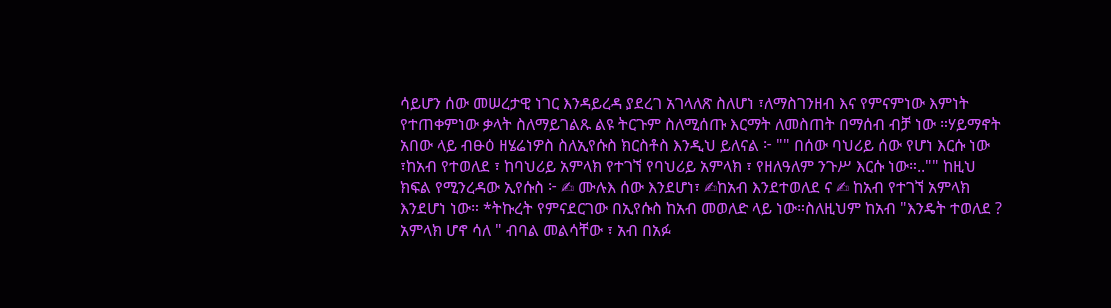ሳይሆን ሰው መሠረታዊ ነገር እንዳይረዳ ያደረገ አገላለጽ ስለሆነ ፣ለማስገንዘብ እና የምናምነው እምነት የተጠቀምነው ቃላት ስለማይገልጹ ልዩ ትርጉም ስለሚሰጡ እርማት ለመስጠት በማሰብ ብቻ ነው ።ሃይማኖት አበው ላይ ብፁዕ ዘሄሬነዎስ ስለኢየሱስ ክርስቶስ እንዲህ ይለናል ፦ "" በሰው ባህሪይ ሰው የሆነ እርሱ ነው ፣ከአብ የተወለደ ፣ ከባህሪይ አምላክ የተገኘ የባህሪይ አምላክ ፣ የዘለዓለም ንጉሥ እርሱ ነው።.."" ከዚህ ክፍል የሚንረዳው ኢየሱስ ፦ ✍ ሙሉእ ሰው እንደሆነ፣ ✍ከአብ እንደተወለደ ና ✍ ከአብ የተገኘ አምላክ እንደሆነ ነው። *ትኩረት የምናደርገው በኢየሱስ ከአብ መወለድ ላይ ነው።ስለዚህም ከአብ "እንዴት ተወለደ ? አምላክ ሆኖ ሳለ " ብባል መልሳቸው ፣ አብ በአፉ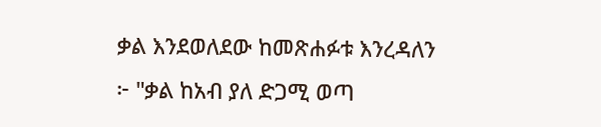ቃል እንደወለደው ከመጽሐፉቱ እንረዳለን ፦ "ቃል ከአብ ያለ ድጋሚ ወጣ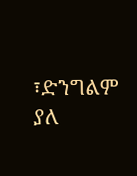፣ድንግልም ያለ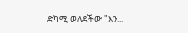ድካሚ ወለደችው "እን...